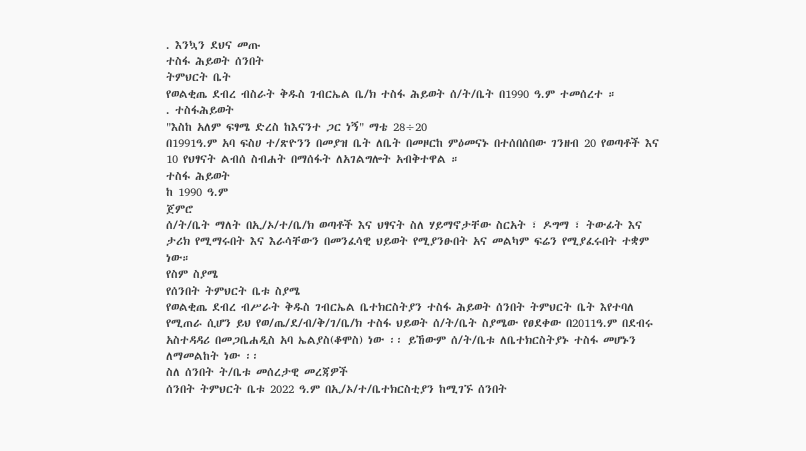. እንኳን ደህና መጡ
ተስፋ ሕይወት ሰንበት
ትምህርት ቤት
የወልቂጤ ደብረ ብስራት ቅዱስ ገብርኤል ቤ/ክ ተስፋ ሕይወት ሰ/ት/ቤት በ1990 ዓ.ም ተመሰረተ ።
. ተስፋሕይወት
"እስከ አለም ፍፃሜ ድረስ ከእናንተ ጋር ነኝ" ማቴ 28÷20
በ1991ዓ.ም አባ ፍስሀ ተ/ጽዮንን በመያዝ ቤት ለቤት በመዞርከ ምዕመናኑ በተሰበሰበው ገንዘብ 20 የወጣቶች እና 10 የህፃናት ልብሰ ስብሐት በማሰፋት ለአገልግሎት አብቅተዋል ።
ተስፋ ሕይወት
ከ 1990 ዓ.ም
ጀምሮ
ሰ/ት/ቤት ማለት በኢ/ኦ/ተ/ቤ/ክ ወጣቶች እና ህፃናት ስለ ሃይማኖታቸው ስርአት ፣ ዶግማ ፣ ትውፊት እና ታሪክ የሚማሩበት እና እራሳቸውን በመንፈሳዊ ህይወት የሚያንፁበት አና መልካም ፍሬን የሚያፈሩበት ተቋም ነው።
የስም ስያሜ
የሰንበት ትምህርት ቤቱ ስያሜ
የወልቂጤ ደብረ ብሥራት ቅዱስ ገብርኤል ቤተክርስትያን ተስፋ ሕይወት ሰንበት ትምህርት ቤት እየተባለ የሚጠራ ሲሆን ይህ የወ/ጤ/ደ/ብ/ቅ/ገ/ቤ/ክ ተስፋ ህይወት ሰ/ት/ቤት ስያሜው የፀደቀው በ2011ዓ.ም በደብሩ አስተዳዳሪ በመጋቤሐዲስ አባ ኤልያስ(ቆሞስ) ነው ፡፡ ይኸውም ሰ/ት/ቤቱ ለቤተክርስትያኑ ተስፋ መሆኑን ለማመልከት ነው ፡፡
ስለ ሰንበት ት/ቤቱ መሰረታዊ መረጃዎች
ሰንበት ትምህርት ቤቱ 2022 ዓ.ም በኢ/ኦ/ተ/ቤተክርስቲያን ከሚገኙ ሰንበት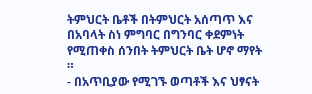ትምህርት ቤቶች በትምህርት አሰጣጥ እና በአባላት ስነ ምግባር በግንባር ቀደምነት የሚጠቀስ ሰንበት ትምህርት ቤት ሆኖ ማየት ።
- በአጥቢያው የሚገኙ ወጣቶች እና ህፃናት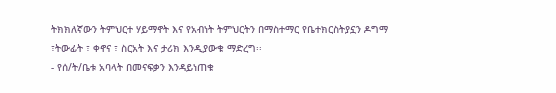ትክክለኛውን ትምህርተ ሃይማኖት እና የአብነት ትምህርትን በማስተማር የቤተክርስትያኗን ዶግማ ፣ትውፊት ፣ ቀኖና ፣ ስርአት እና ታሪክ እንዲያውቁ ማድረግ፡፡
- የሰ/ት/ቤቱ አባላት በመናፍቃን እንዳይነጠቁ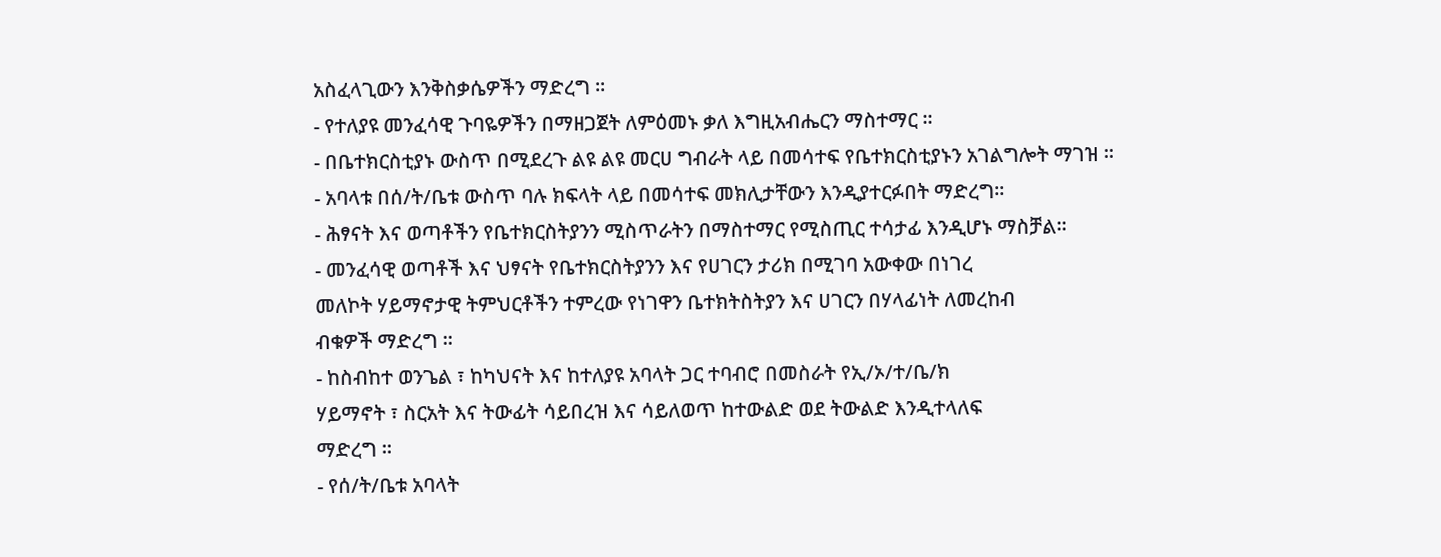አስፈላጊውን እንቅስቃሴዎችን ማድረግ ፡፡
- የተለያዩ መንፈሳዊ ጉባዬዎችን በማዘጋጀት ለምዕመኑ ቃለ እግዚአብሔርን ማስተማር ፡፡
- በቤተክርስቲያኑ ውስጥ በሚደረጉ ልዩ ልዩ መርሀ ግብራት ላይ በመሳተፍ የቤተክርስቲያኑን አገልግሎት ማገዝ ፡፡
- አባላቱ በሰ/ት/ቤቱ ውስጥ ባሉ ክፍላት ላይ በመሳተፍ መክሊታቸውን እንዲያተርፉበት ማድረግ፡፡
- ሕፃናት እና ወጣቶችን የቤተክርስትያንን ሚስጥራትን በማስተማር የሚስጢር ተሳታፊ እንዲሆኑ ማስቻል።
- መንፈሳዊ ወጣቶች እና ህፃናት የቤተክርስትያንን እና የሀገርን ታሪክ በሚገባ አውቀው በነገረ
መለኮት ሃይማኖታዊ ትምህርቶችን ተምረው የነገዋን ቤተክትስትያን እና ሀገርን በሃላፊነት ለመረከብ
ብቁዎች ማድረግ ፡፡
- ከስብከተ ወንጌል ፣ ከካህናት እና ከተለያዩ አባላት ጋር ተባብሮ በመስራት የኢ/ኦ/ተ/ቤ/ክ
ሃይማኖት ፣ ስርአት እና ትውፊት ሳይበረዝ እና ሳይለወጥ ከተውልድ ወደ ትውልድ እንዲተላለፍ
ማድረግ ፡፡
- የሰ/ት/ቤቱ አባላት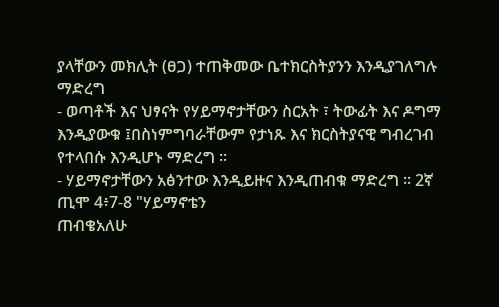ያላቸውን መክሊት (ፀጋ) ተጠቅመው ቤተክርስትያንን እንዲያገለግሉ ማድረግ
- ወጣቶች እና ህፃናት የሃይማኖታቸውን ስርአት ፣ ትውፊት እና ዶግማ እንዲያውቁ ፤በስነምግባራቸውም የታነጹ እና ክርስትያናዊ ግብረገብ የተላበሱ እንዲሆኑ ማድረግ ፡፡
- ሃይማኖታቸውን አፅንተው እንዲይዙና እንዲጠብቁ ማድረግ ፡፡ 2ኛ ጢሞ 4፥7-8 "ሃይማኖቴን
ጠብቄአለሁ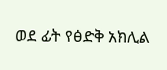ወደ ፊት የፅድቅ አክሊል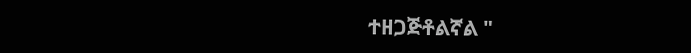ተዘጋጅቶልኛል "